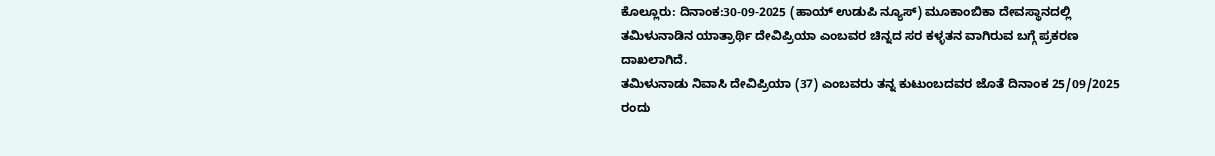ಕೊಲ್ಲೂರು: ದಿನಾಂಕ:30-09-2025 (ಹಾಯ್ ಉಡುಪಿ ನ್ಯೂಸ್) ಮೂಕಾಂಬಿಕಾ ದೇವಸ್ಥಾನದಲ್ಲಿ ತಮಿಳುನಾಡಿನ ಯಾತ್ರಾರ್ಥಿ ದೇವಿಪ್ರಿಯಾ ಎಂಬವರ ಚಿನ್ನದ ಸರ ಕಳ್ಳತನ ವಾಗಿರುವ ಬಗ್ಗೆ ಪ್ರಕರಣ ದಾಖಲಾಗಿದೆ.
ತಮಿಳುನಾಡು ನಿವಾಸಿ ದೇವಿಪ್ರಿಯಾ (37) ಎಂಬವರು ತನ್ನ ಕುಟುಂಬದವರ ಜೊತೆ ದಿನಾಂಕ 25/09/2025 ರಂದು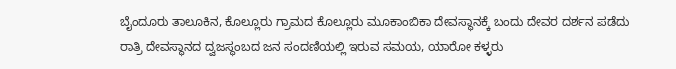ಬೈಂದೂರು ತಾಲೂಕಿನ, ಕೊಲ್ಲೂರು ಗ್ರಾಮದ ಕೊಲ್ಲೂರು ಮೂಕಾಂಬಿಕಾ ದೇವಸ್ಥಾನಕ್ಕೆ ಬಂದು ದೇವರ ದರ್ಶನ ಪಡೆದು ರಾತ್ರಿ ದೇವಸ್ಥಾನದ ದ್ವಜಸ್ಥಂಬದ ಜನ ಸಂದಣಿಯಲ್ಲಿ ಇರುವ ಸಮಯ, ಯಾರೋ ಕಳ್ಳರು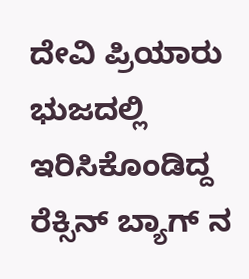ದೇವಿ ಪ್ರಿಯಾರು ಭುಜದಲ್ಲಿ ಇರಿಸಿಕೊಂಡಿದ್ದ ರೆಕ್ಸಿನ್ ಬ್ಯಾಗ್ ನ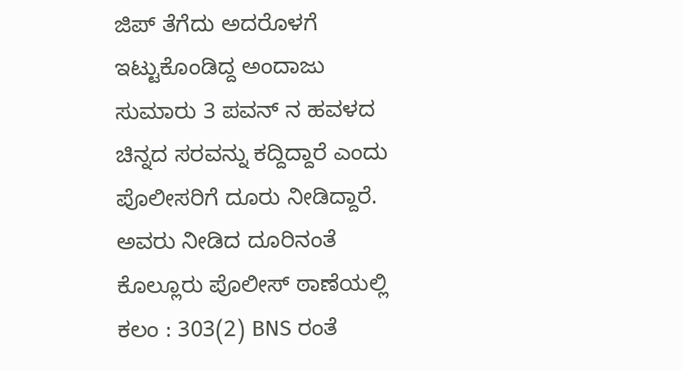ಜಿಪ್ ತೆಗೆದು ಅದರೊಳಗೆ ಇಟ್ಟುಕೊಂಡಿದ್ದ ಅಂದಾಜು ಸುಮಾರು 3 ಪವನ್ ನ ಹವಳದ ಚಿನ್ನದ ಸರವನ್ನು ಕದ್ದಿದ್ದಾರೆ ಎಂದು ಪೊಲೀಸರಿಗೆ ದೂರು ನೀಡಿದ್ದಾರೆ.
ಅವರು ನೀಡಿದ ದೂರಿನಂತೆ ಕೊಲ್ಲೂರು ಪೊಲೀಸ್ ಠಾಣೆಯಲ್ಲಿ ಕಲಂ : 303(2) BNS ರಂತೆ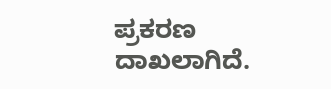ಪ್ರಕರಣ ದಾಖಲಾಗಿದೆ.